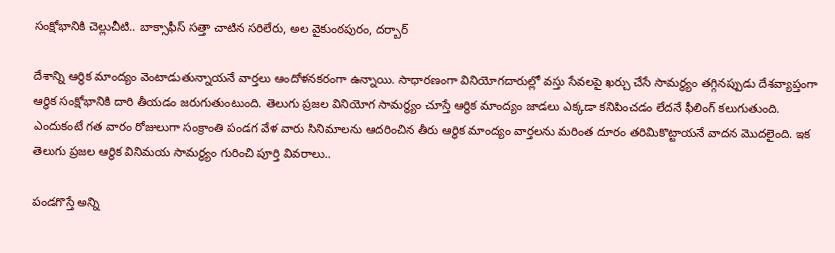సంక్షోభానికి చెల్లుచీటి.. బాక్సాఫీస్ సత్తా చాటిన సరిలేరు, అల వైకుంఠపురం, దర్బార్

దేశాన్ని ఆర్థిక మాంద్యం వెంటాడుతున్నాయనే వార్తలు ఆందోళనకరంగా ఉన్నాయి. సాధారణంగా వినియోగదారుల్లో వస్తు సేవలపై ఖర్చు చేసే సామర్థ్యం తగ్గినప్పుడు దేశవ్యాప్తంగా ఆర్థిక సంక్షోభానికి దారి తీయడం జరుగుతుంటుంది. తెలుగు ప్రజల వినియోగ సామర్థ్యం చూస్తే ఆర్థిక మాంద్యం జాడలు ఎక్కడా కనిపించడం లేదనే ఫీలింగ్ కలుగుతుంది. ఎందుకంటే గత వారం రోజులుగా సంక్రాంతి పండగ వేళ వారు సినిమాలను ఆదరించిన తీరు ఆర్థిక మాంద్యం వార్తలను మరింత దూరం తరిమికొట్టాయనే వాదన మొదలైంది. ఇక తెలుగు ప్రజల ఆర్థిక వినిమయ సామర్థ్యం గురించి పూర్తి వివరాలు..

పండగొస్తే అన్ని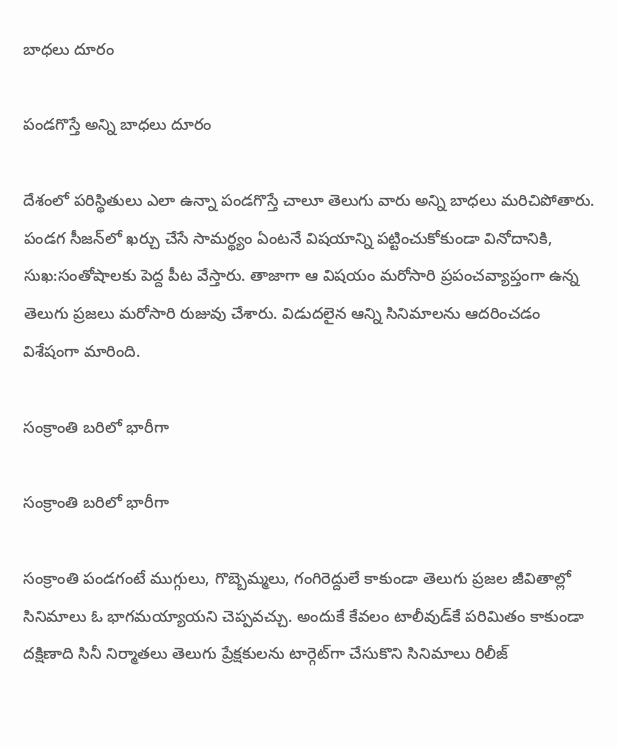బాధలు దూరం

పండగొస్తే అన్ని బాధలు దూరం

దేశంలో పరిస్థితులు ఎలా ఉన్నా పండగొస్తే చాలూ తెలుగు వారు అన్ని బాధలు మరిచిపోతారు. పండగ సీజన్‌లో ఖర్చు చేసే సామర్థ్యం ఏంటనే విషయాన్ని పట్టించుకోకుండా వినోదానికి, సుఖ:సంతోషాలకు పెద్ద పీట వేస్తారు. తాజాగా ఆ విషయం మరోసారి ప్రపంచవ్యాప్తంగా ఉన్న తెలుగు ప్రజలు మరోసారి రుజువు చేశారు. విడుదలైన ఆన్ని సినిమాలను ఆదరించడం విశేషంగా మారింది.

సంక్రాంతి బరిలో భారీగా

సంక్రాంతి బరిలో భారీగా

సంక్రాంతి పండగంటే ముగ్గులు, గొబ్బెమ్మలు, గంగిరెద్దులే కాకుండా తెలుగు ప్రజల జీవితాల్లో సినిమాలు ఓ భాగమయ్యాయని చెప్పవచ్చు. అందుకే కేవలం టాలీవుడ్‌కే పరిమితం కాకుండా దక్షిణాది సినీ నిర్మాతలు తెలుగు ప్రేక్షకులను టార్గెట్‌గా చేసుకొని సినిమాలు రిలీజ్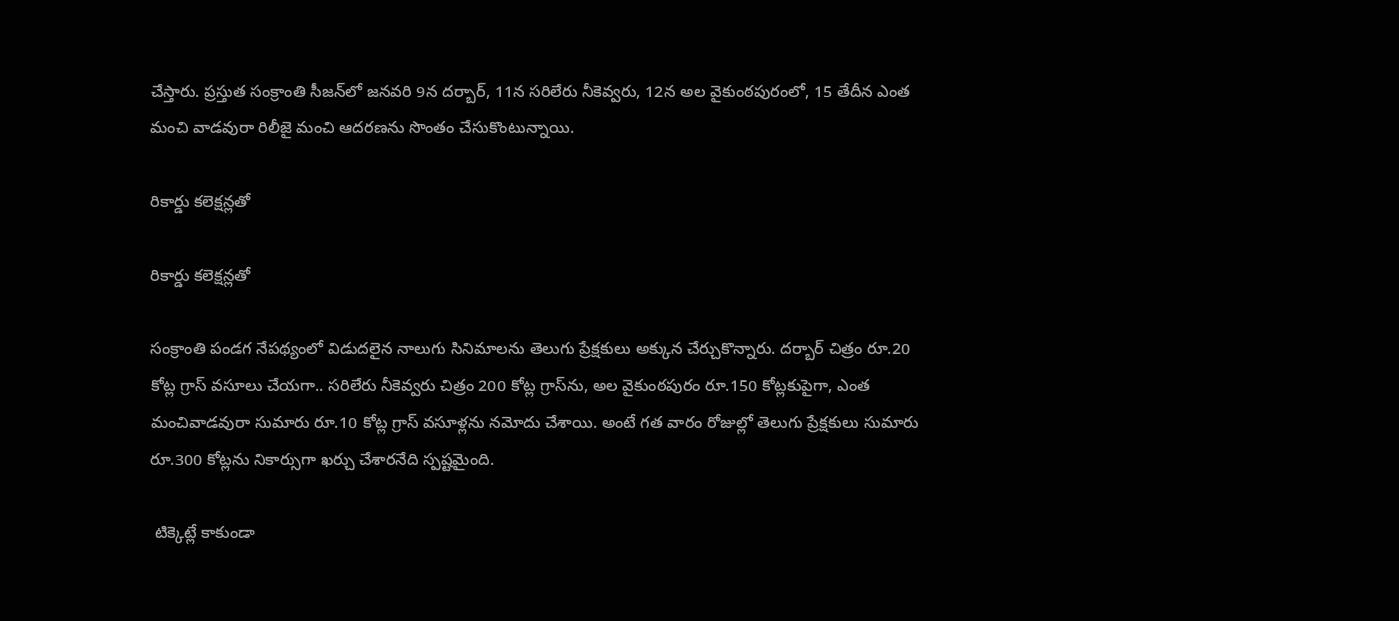చేస్తారు. ప్రస్తుత సంక్రాంతి సీజన్‌లో జనవరి 9న దర్బార్, 11న సరిలేరు నీకెవ్వరు, 12న అల వైకుంఠపురంలో, 15 తేదీన ఎంత మంచి వాడవురా రిలీజై మంచి ఆదరణను సొంతం చేసుకొంటున్నాయి.

రికార్డు కలెక్షన్లతో

రికార్డు కలెక్షన్లతో

సంక్రాంతి పండగ నేపథ్యంలో విడుదలైన నాలుగు సినిమాలను తెలుగు ప్రేక్షకులు అక్కున చేర్చుకొన్నారు. దర్బార్ చిత్రం రూ.20 కోట్ల గ్రాస్ వసూలు చేయగా.. సరిలేరు నీకెవ్వరు చిత్రం 200 కోట్ల గ్రాస్‌ను, అల వైకుంఠపురం రూ.150 కోట్లకుపైగా, ఎంత మంచివాడవురా సుమారు రూ.10 కోట్ల గ్రాస్ వసూళ్లను నమోదు చేశాయి. అంటే గత వారం రోజుల్లో తెలుగు ప్రేక్షకులు సుమారు రూ.300 కోట్లను నికార్సుగా ఖర్చు చేశారనేది స్పష్టమైంది.

 టిక్కెట్లే కాకుండా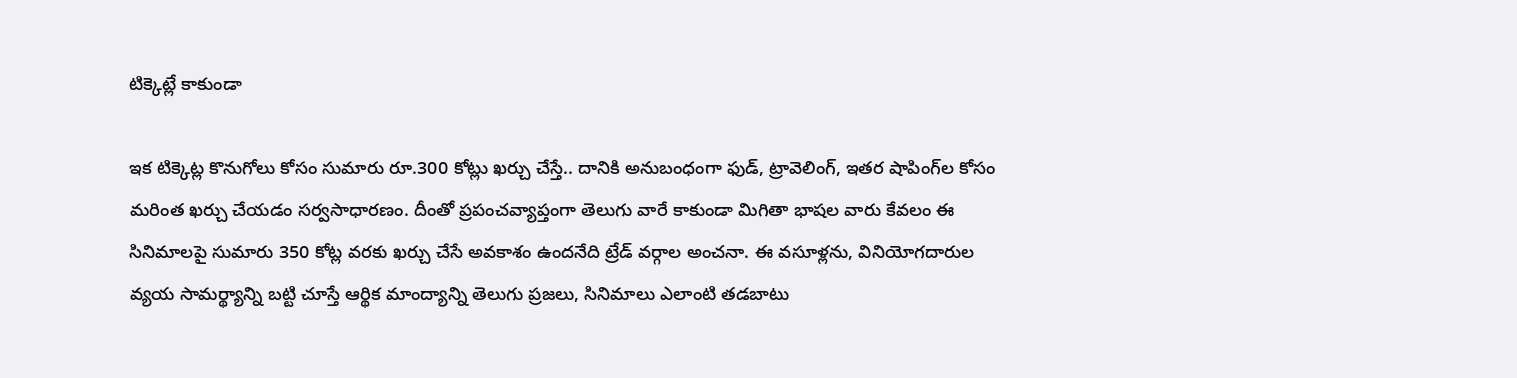టిక్కెట్లే కాకుండా

ఇక టిక్కెట్ల కొనుగోలు కోసం సుమారు రూ.300 కోట్లు ఖర్చు చేస్తే.. దానికి అనుబంధంగా ఫుడ్, ట్రావెలింగ్, ఇతర షాపింగ్‌ల కోసం మరింత ఖర్చు చేయడం సర్వసాధారణం. దీంతో ప్రపంచవ్యాప్తంగా తెలుగు వారే కాకుండా మిగితా భాషల వారు కేవలం ఈ సినిమాలపై సుమారు 350 కోట్ల వరకు ఖర్చు చేసే అవకాశం ఉందనేది ట్రేడ్ వర్గాల అంచనా. ఈ వసూళ్లను, వినియోగదారుల వ్యయ సామర్థ్యాన్ని బట్టి చూస్తే ఆర్థిక మాంద్యాన్ని తెలుగు ప్రజలు, సినిమాలు ఎలాంటి తడబాటు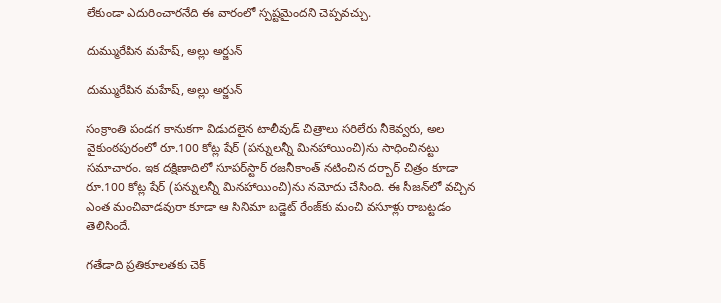లేకుండా ఎదురించారనేది ఈ వారంలో స్పష్టమైందని చెప్పవచ్చు.

దుమ్మురేపిన మహేష్, అల్లు అర్జున్

దుమ్మురేపిన మహేష్, అల్లు అర్జున్

సంక్రాంతి పండగ కానుకగా విడుదలైన టాలీవుడ్ చిత్రాలు సరిలేరు నీకెవ్వరు, అల వైకుంఠపురంలో రూ.100 కోట్ల షేర్ (పన్నులన్నీ మినహాయించి)ను సాధించినట్టు సమాచారం. ఇక దక్షిణాదిలో సూపర్‌స్టార్ రజనీకాంత్ నటించిన దర్బార్ చిత్రం కూడా రూ.100 కోట్ల షేర్ (పన్నులన్నీ మినహాయించి)ను నమోదు చేసింది. ఈ సీజన్‌లో వచ్చిన ఎంత మంచివాడవురా కూడా ఆ సినిమా బడ్జెట్ రేంజ్‌కు మంచి వసూళ్లు రాబట్టడం తెలిసిందే.

గతేడాది ప్రతికూలతకు చెక్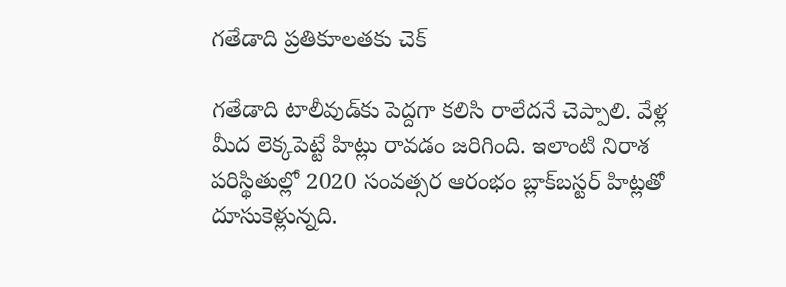గతేడాది ప్రతికూలతకు చెక్

గతేడాది టాలీవుడ్‌కు పెద్దగా కలిసి రాలేదనే చెప్పాలి. వేళ్ల మీద లెక్కపెట్టే హిట్లు రావడం జరిగింది. ఇలాంటి నిరాశ పరిస్థితుల్లో 2020 సంవత్సర ఆరంభం బ్లాక్‌బస్టర్ హిట్లతో దూసుకెళ్లున్నది.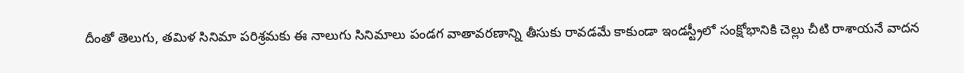దీంతో తెలుగు, తమిళ సినిమా పరిశ్రమకు ఈ నాలుగు సినిమాలు పండగ వాతావరణాన్ని తీసుకు రావడమే కాకుండా ఇండస్ట్రీలో సంక్షోభానికి చెల్లు చీటి రాశాయనే వాదన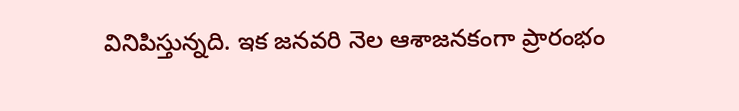వినిపిస్తున్నది. ఇక జనవరి నెల ఆశాజనకంగా ప్రారంభం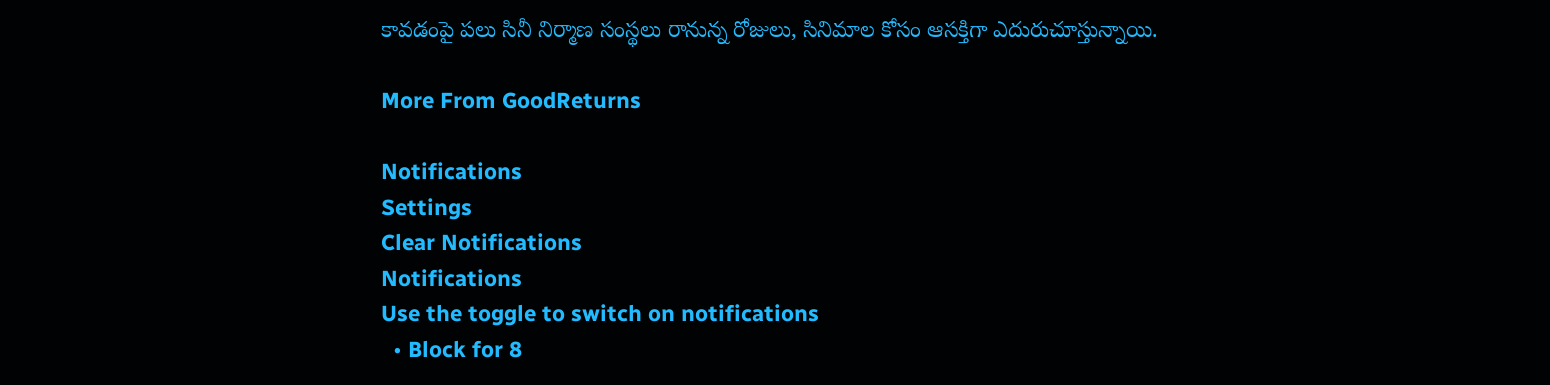కావడంపై పలు సినీ నిర్మాణ సంస్థలు రానున్న రోజులు, సినిమాల కోసం ఆసక్తిగా ఎదురుచూస్తున్నాయి.

More From GoodReturns

Notifications
Settings
Clear Notifications
Notifications
Use the toggle to switch on notifications
  • Block for 8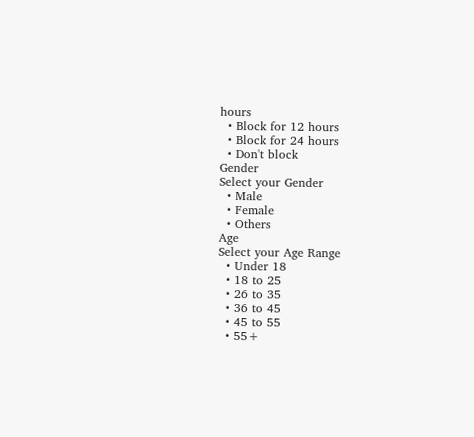hours
  • Block for 12 hours
  • Block for 24 hours
  • Don't block
Gender
Select your Gender
  • Male
  • Female
  • Others
Age
Select your Age Range
  • Under 18
  • 18 to 25
  • 26 to 35
  • 36 to 45
  • 45 to 55
  • 55+